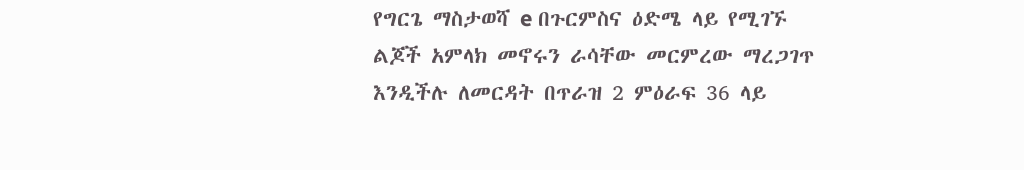የግርጌ ማስታወሻ e በጉርምስና ዕድሜ ላይ የሚገኙ ልጆች አምላክ መኖሩን ራሳቸው መርምረው ማረጋገጥ እንዲችሉ ለመርዳት በጥራዝ 2 ምዕራፍ 36 ላይ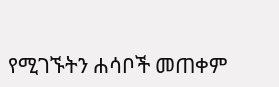የሚገኙትን ሐሳቦች መጠቀም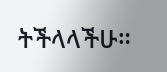ትችላላችሁ።